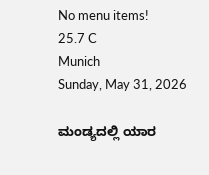No menu items!
25.7 C
Munich
Sunday, May 31, 2026

ಮಂಡ್ಯದಲ್ಲಿ ಯಾರ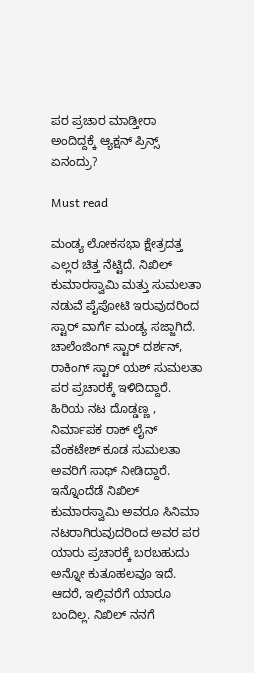ಪರ ಪ್ರಚಾರ ಮಾಡ್ತೀರಾ ಅಂದಿದ್ದಕ್ಕೆ ಆ್ಯಕ್ಷನ್ ಪ್ರಿನ್ಸ್ ಏನಂದ್ರು?

Must read

ಮಂಡ್ಯ ಲೋಕಸಭಾ ಕ್ಷೇತ್ರದತ್ತ ಎಲ್ಲರ ಚಿತ್ತ ನೆಟ್ಟಿದೆ. ನಿಖಿಲ್ ಕುಮಾರಸ್ವಾಮಿ ಮತ್ತು ಸುಮಲತಾ ನಡುವೆ ಪೈಪೋಟಿ ಇರುವುದರಿಂದ ಸ್ಟಾರ್ ವಾರ್ಗೆ ಮಂಡ್ಯ ಸಜ್ಜಾಗಿದೆ. ಚಾಲೆಂಜಿಂಗ್ ಸ್ಟಾರ್ ದರ್ಶನ್, ರಾಕಿಂಗ್ ಸ್ಟಾರ್ ಯಶ್ ಸುಮಲತಾ ಪರ ಪ್ರಚಾರಕ್ಕೆ ಇಳಿದಿದ್ದಾರೆ. ಹಿರಿಯ ನಟ ದೊಡ್ಡಣ್ಣ , ನಿರ್ಮಾಪಕ ರಾಕ್ ಲೈನ್ ವೆಂಕಟೇಶ್ ಕೂಡ ಸುಮಲತಾ ಅವರಿಗೆ ಸಾಥ್ ನೀಡಿದ್ದಾರೆ.
ಇನ್ನೊಂದೆಡೆ ನಿಖಿಲ್ ಕುಮಾರಸ್ವಾಮಿ ಅವರೂ ಸಿನಿಮಾ ನಟರಾಗಿರುವುದರಿಂದ ಅವರ ಪರ ಯಾರು ಪ್ರಚಾರಕ್ಕೆ ಬರಬಹುದು ಅನ್ನೋ ಕುತೂಹಲವೂ ಇದೆ. ಆದರೆ, ಇಲ್ಲಿವರೆಗೆ ಯಾರೂ ಬಂದಿಲ್ಲ. ನಿಖಿಲ್ ನನಗೆ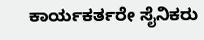ಕಾರ್ಯಕರ್ತರೇ ಸೈನಿಕರು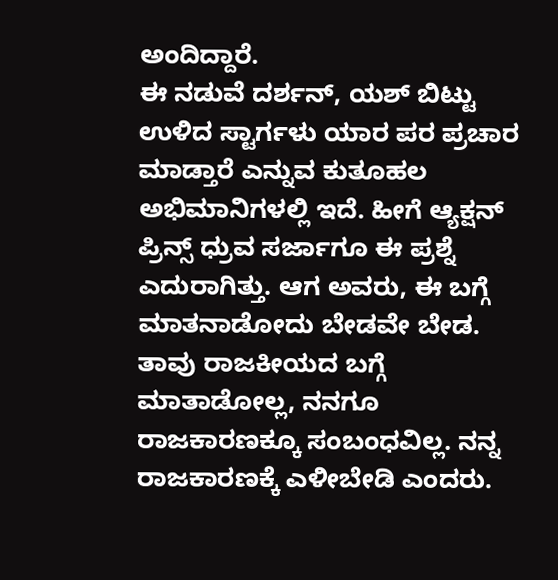ಅಂದಿದ್ದಾರೆ.
ಈ ನಡುವೆ ದರ್ಶನ್, ಯಶ್ ಬಿಟ್ಟು ಉಳಿದ ಸ್ಟಾರ್ಗಳು ಯಾರ ಪರ ಪ್ರಚಾರ ಮಾಡ್ತಾರೆ ಎನ್ನುವ ಕುತೂಹಲ ಅಭಿಮಾನಿಗಳಲ್ಲಿ ಇದೆ. ಹೀಗೆ ಆ್ಯಕ್ಷನ್ ಪ್ರಿನ್ಸ್ ಧ್ರುವ ಸರ್ಜಾಗೂ ಈ ಪ್ರಶ್ನೆ ಎದುರಾಗಿತ್ತು. ಆಗ ಅವರು, ಈ ಬಗ್ಗೆ ಮಾತನಾಡೋದು ಬೇಡವೇ ಬೇಡ. ತಾವು ರಾಜಕೀಯದ ಬಗ್ಗೆ ಮಾತಾಡೋಲ್ಲ, ನನಗೂ ರಾಜಕಾರಣಕ್ಕೂ ಸಂಬಂಧವಿಲ್ಲ. ನನ್ನ ರಾಜಕಾರಣಕ್ಕೆ ಎಳೀಬೇಡಿ ಎಂದರು.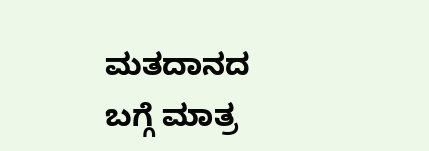ಮತದಾನದ ಬಗ್ಗೆ ಮಾತ್ರ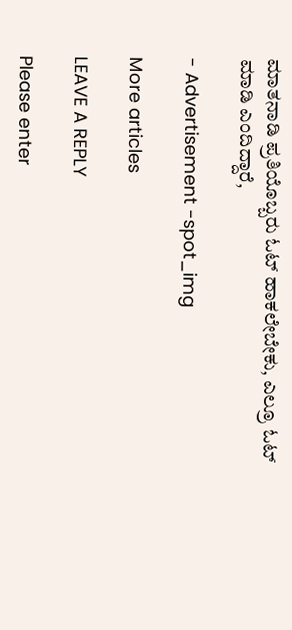ಮಾತನಾಡಿ ಪ್ರತಿಯೊಬ್ಬರು ಓಟ್ ಹಾಕಲೇಬೇಕು, ಎಲ್ರೂ ಓಟ್ ಮಾಡಿ ಎಂದಿದ್ದಾರೆ,

- Advertisement -spot_img

More articles

LEAVE A REPLY

Please enter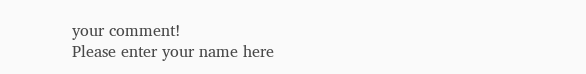your comment!
Please enter your name here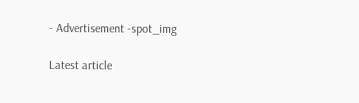- Advertisement -spot_img

Latest article